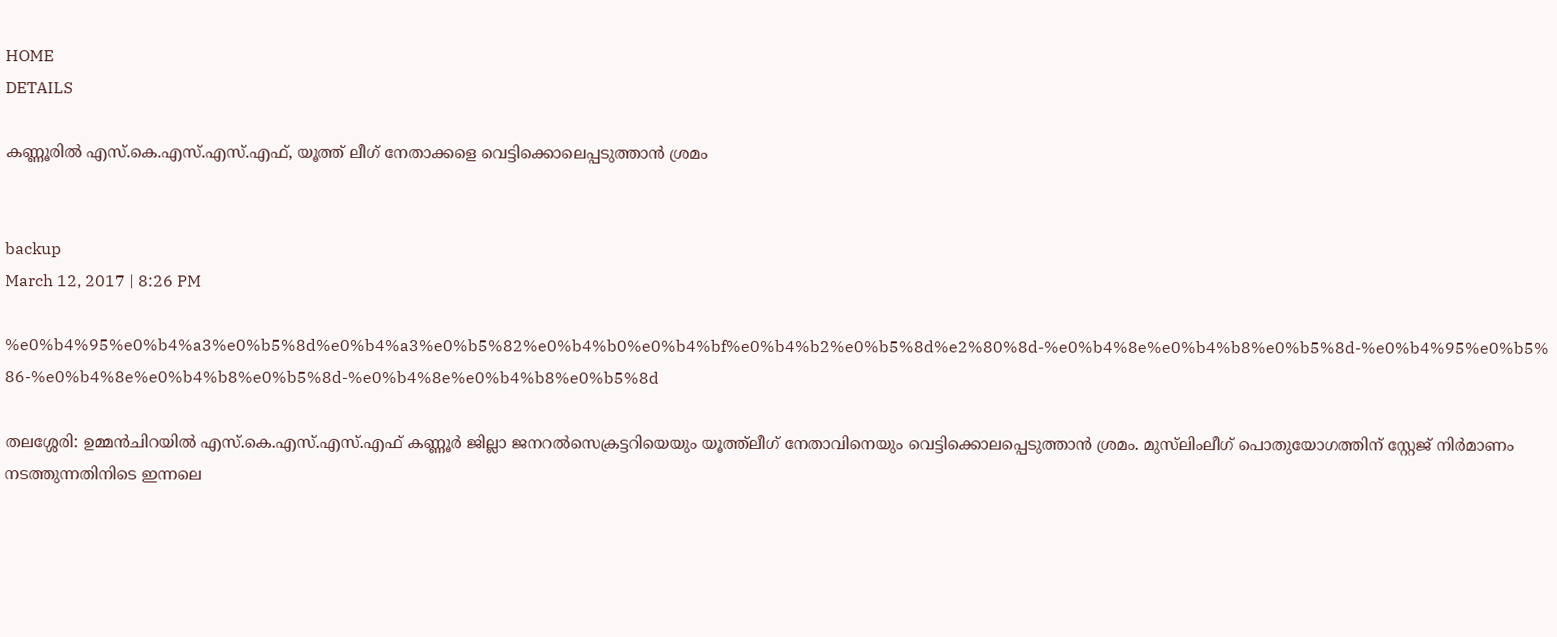HOME
DETAILS

കണ്ണൂരില്‍ എസ്.കെ.എസ്.എസ്.എഫ്, യൂത്ത് ലീഗ് നേതാക്കളെ വെട്ടിക്കൊലെപ്പടുത്താന്‍ ശ്രമം


backup
March 12, 2017 | 8:26 PM

%e0%b4%95%e0%b4%a3%e0%b5%8d%e0%b4%a3%e0%b5%82%e0%b4%b0%e0%b4%bf%e0%b4%b2%e0%b5%8d%e2%80%8d-%e0%b4%8e%e0%b4%b8%e0%b5%8d-%e0%b4%95%e0%b5%86-%e0%b4%8e%e0%b4%b8%e0%b5%8d-%e0%b4%8e%e0%b4%b8%e0%b5%8d

തലശ്ശേരി: ഉമ്മന്‍ചിറയില്‍ എസ്.കെ.എസ്.എസ്.എഫ് കണ്ണൂര്‍ ജില്ലാ ജനറല്‍സെക്രട്ടറിയെയും യൂത്ത്‌ലീഗ് നേതാവിനെയും വെട്ടിക്കൊലപ്പെടുത്താന്‍ ശ്രമം. മുസ്‌ലിംലീഗ് പൊതുയോഗത്തിന് സ്റ്റേജ് നിര്‍മാണം നടത്തുന്നതിനിടെ ഇന്നലെ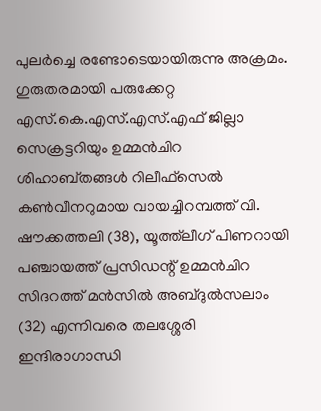പുലര്‍ച്ചെ രണ്ടോടെയായിരുന്നു അക്രമം. ഗുരുതരമായി പരുക്കേറ്റ എസ്.കെ.എസ്.എസ്.എഫ് ജില്ലാ സെക്രട്ടറിയും ഉമ്മന്‍ചിറ ശിഹാബ്തങ്ങള്‍ റിലീഫ്‌സെല്‍ കണ്‍വീനറുമായ വായച്ചിറമ്പത്ത് വി. ഷൗക്കത്തലി (38), യൂത്ത്‌ലീഗ് പിണറായി പഞ്ചായത്ത് പ്രസിഡന്റ് ഉമ്മന്‍ചിറ സിദറത്ത് മന്‍സില്‍ അബ്ദുല്‍സലാം (32) എന്നിവരെ തലശ്ശേരി ഇന്ദിരാഗാന്ധി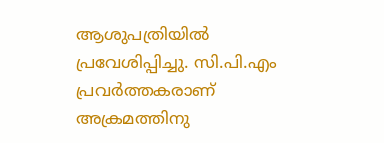ആശുപത്രിയില്‍ പ്രവേശിപ്പിച്ചു. സി.പി.എം പ്രവര്‍ത്തകരാണ് അക്രമത്തിനു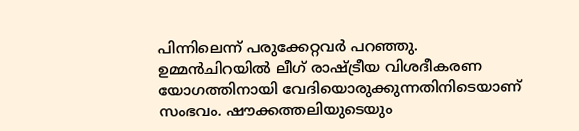പിന്നിലെന്ന് പരുക്കേറ്റവര്‍ പറഞ്ഞു.
ഉമ്മന്‍ചിറയില്‍ ലീഗ് രാഷ്ട്രീയ വിശദീകരണ യോഗത്തിനായി വേദിയൊരുക്കുന്നതിനിടെയാണ് സംഭവം. ഷൗക്കത്തലിയുടെയും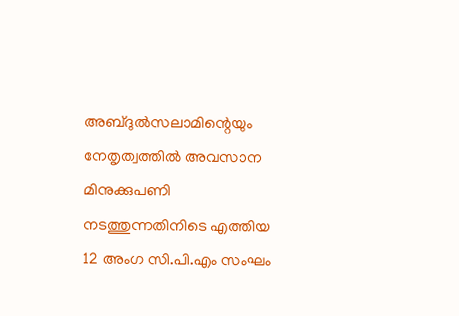അബ്ദുല്‍സലാമിന്റെയും നേതൃത്വത്തില്‍ അവസാന മിനുക്കുപണി നടത്തുന്നതിനിടെ എത്തിയ 12 അംഗ സി.പി.എം സംഘം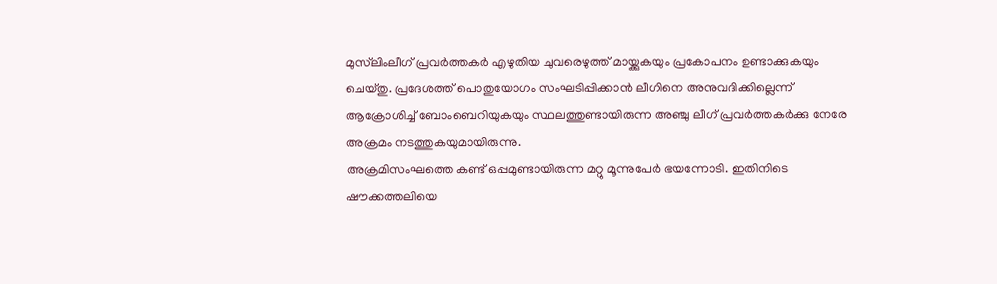മുസ്‌ലിംലീഗ് പ്രവര്‍ത്തകര്‍ എഴുതിയ ചുവരെഴുത്ത് മായ്ക്കുകയും പ്രകോപനം ഉണ്ടാക്കുകയും ചെയ്തു. പ്രദേശത്ത് പൊതുയോഗം സംഘടിപ്പിക്കാന്‍ ലീഗിനെ അനുവദിക്കില്ലെന്ന് ആക്രോശിച്ച് ബോംബെറിയുകയും സ്ഥലത്തുണ്ടായിരുന്ന അഞ്ചു ലീഗ് പ്രവര്‍ത്തകര്‍ക്കു നേരേ അക്രമം നടത്തുകയുമായിരുന്നു.
അക്രമിസംഘത്തെ കണ്ട് ഒപ്പമുണ്ടായിരുന്ന മറ്റു മൂന്നുപേര്‍ ഭയന്നോടി. ഇതിനിടെ ഷൗക്കത്തലിയെ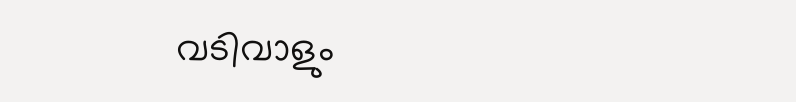വടിവാളും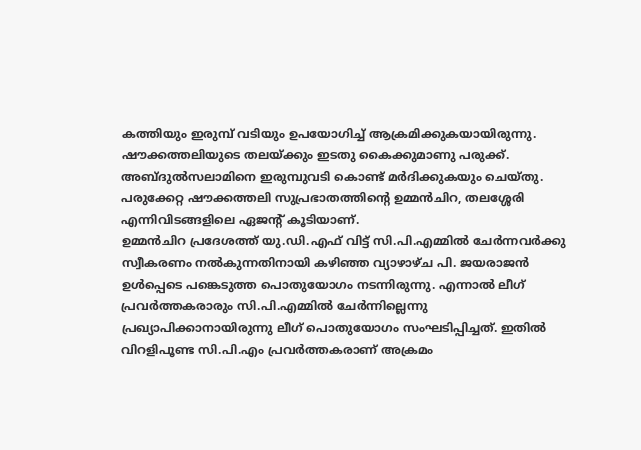കത്തിയും ഇരുമ്പ് വടിയും ഉപയോഗിച്ച് ആക്രമിക്കുകയായിരുന്നു. ഷൗക്കത്തലിയുടെ തലയ്ക്കും ഇടതു കൈക്കുമാണു പരുക്ക്. അബ്ദുല്‍സലാമിനെ ഇരുമ്പുവടി കൊണ്ട് മര്‍ദിക്കുകയും ചെയ്തു. പരുക്കേറ്റ ഷൗക്കത്തലി സുപ്രഭാതത്തിന്റെ ഉമ്മന്‍ചിറ, തലശ്ശേരി എന്നിവിടങ്ങളിലെ ഏജന്റ് കൂടിയാണ്.
ഉമ്മന്‍ചിറ പ്രദേശത്ത് യു.ഡി.എഫ് വിട്ട് സി.പി.എമ്മില്‍ ചേര്‍ന്നവര്‍ക്കു സ്വീകരണം നല്‍കുന്നതിനായി കഴിഞ്ഞ വ്യാഴാഴ്ച പി. ജയരാജന്‍ ഉള്‍പ്പെടെ പങ്കെടുത്ത പൊതുയോഗം നടന്നിരുന്നു. എന്നാല്‍ ലീഗ് പ്രവര്‍ത്തകരാരും സി.പി.എമ്മില്‍ ചേര്‍ന്നില്ലെന്നു പ്രഖ്യാപിക്കാനായിരുന്നു ലീഗ് പൊതുയോഗം സംഘടിപ്പിച്ചത്. ഇതില്‍ വിറളിപൂണ്ട സി.പി.എം പ്രവര്‍ത്തകരാണ് അക്രമം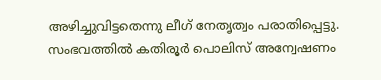അഴിച്ചുവിട്ടതെന്നു ലീഗ് നേതൃത്വം പരാതിപ്പെട്ടു. സംഭവത്തില്‍ കതിരൂര്‍ പൊലിസ് അന്വേഷണം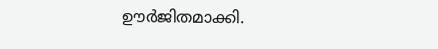ഊര്‍ജിതമാക്കി.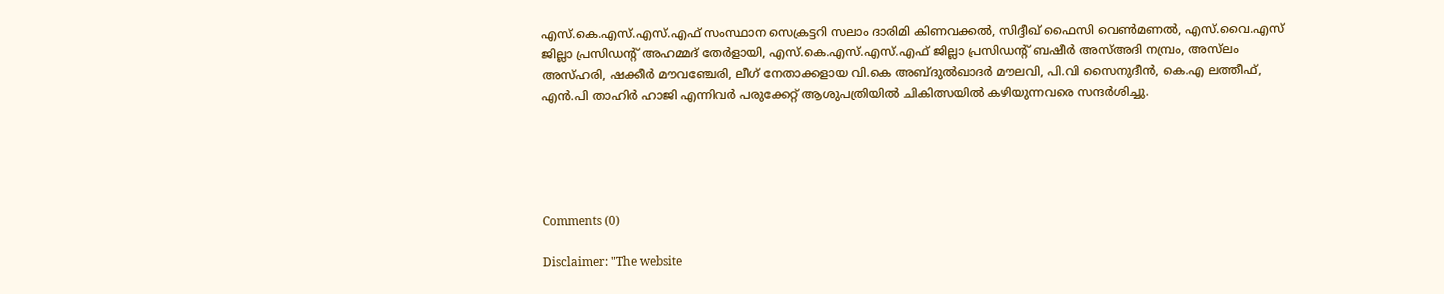എസ്.കെ.എസ്.എസ്.എഫ് സംസ്ഥാന സെക്രട്ടറി സലാം ദാരിമി കിണവക്കല്‍, സിദ്ദീഖ് ഫൈസി വെണ്‍മണല്‍, എസ്.വൈ.എസ് ജില്ലാ പ്രസിഡന്റ് അഹമ്മദ് തേര്‍ളായി, എസ്.കെ.എസ്.എസ്.എഫ് ജില്ലാ പ്രസിഡന്റ് ബഷീര്‍ അസ്അദി നമ്പ്രം, അസ്‌ലം അസ്ഹരി, ഷക്കീര്‍ മൗവഞ്ചേരി, ലീഗ് നേതാക്കളായ വി.കെ അബ്ദുല്‍ഖാദര്‍ മൗലവി, പി.വി സൈനുദീന്‍, കെ.എ ലത്തീഫ്, എന്‍.പി താഹിര്‍ ഹാജി എന്നിവര്‍ പരുക്കേറ്റ് ആശുപത്രിയില്‍ ചികിത്സയില്‍ കഴിയുന്നവരെ സന്ദര്‍ശിച്ചു.





Comments (0)

Disclaimer: "The website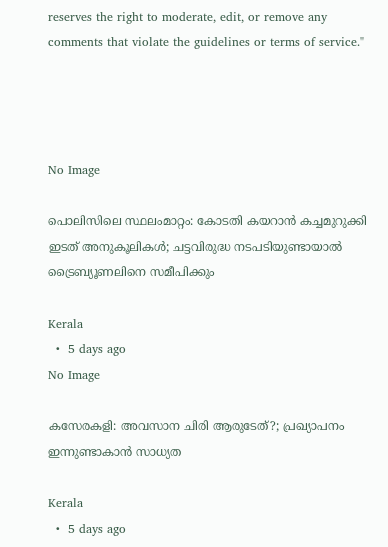reserves the right to moderate, edit, or remove any comments that violate the guidelines or terms of service."




No Image

പൊലിസിലെ സ്ഥലംമാറ്റം: കോടതി കയറാൻ കച്ചമുറുക്കി ഇടത് അനുകൂലികൾ; ചട്ടവിരുദ്ധ നടപടിയുണ്ടായാൽ ട്രൈബ്യൂണലിനെ സമീപിക്കും

Kerala
  •  5 days ago
No Image

കസേരകളി: അവസാന ചിരി ആരുടേത്?; പ്രഖ്യാപനം ഇന്നുണ്ടാകാൻ സാധ്യത

Kerala
  •  5 days ago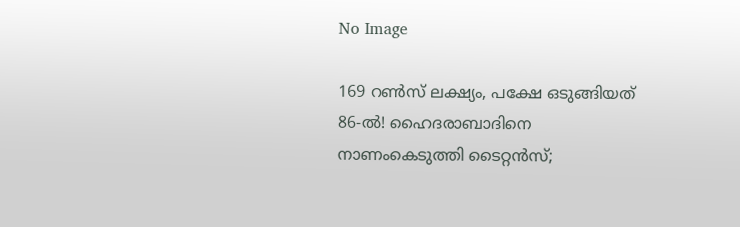No Image

169 റൺസ് ലക്ഷ്യം, പക്ഷേ ഒടുങ്ങിയത് 86-ൽ! ഹൈദരാബാദിനെ നാണംകെടുത്തി ടൈറ്റൻസ്;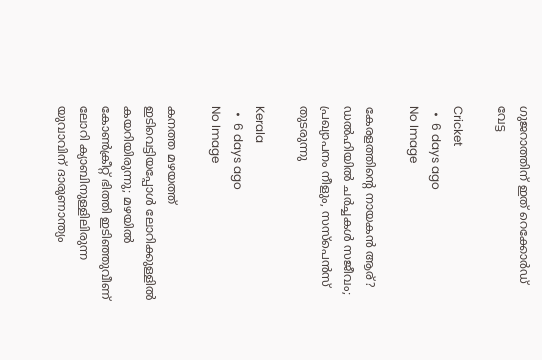ഗുജറാത്തിന് ഇത് റെക്കോർഡ് വേട്ട

Cricket
  •  6 days ago
No Image

കേരളത്തിന്റെ നായകൻ ആര്? ഡൽഹിയിൽ ചർച്ചകൾ സജീവം; പ്രഖ്യാപനം നീളും, സസ്പെൻസ് തുടരുന്നു

Kerala
  •  6 days ago
No Image

കനത്ത മഴയത്ത് ഇടിവെട്ടിയപ്പോൾ ലോറിക്കുള്ളിൽ കയറിയിരുന്നു; മഴയിൽ കോൺക്രീറ്റ് ഭിത്തി ഇടിഞ്ഞുവീണ് ലോറി ക്യാബിനുള്ളിലിരുന്ന യുവാവിന് ദാരുണാന്ത്യം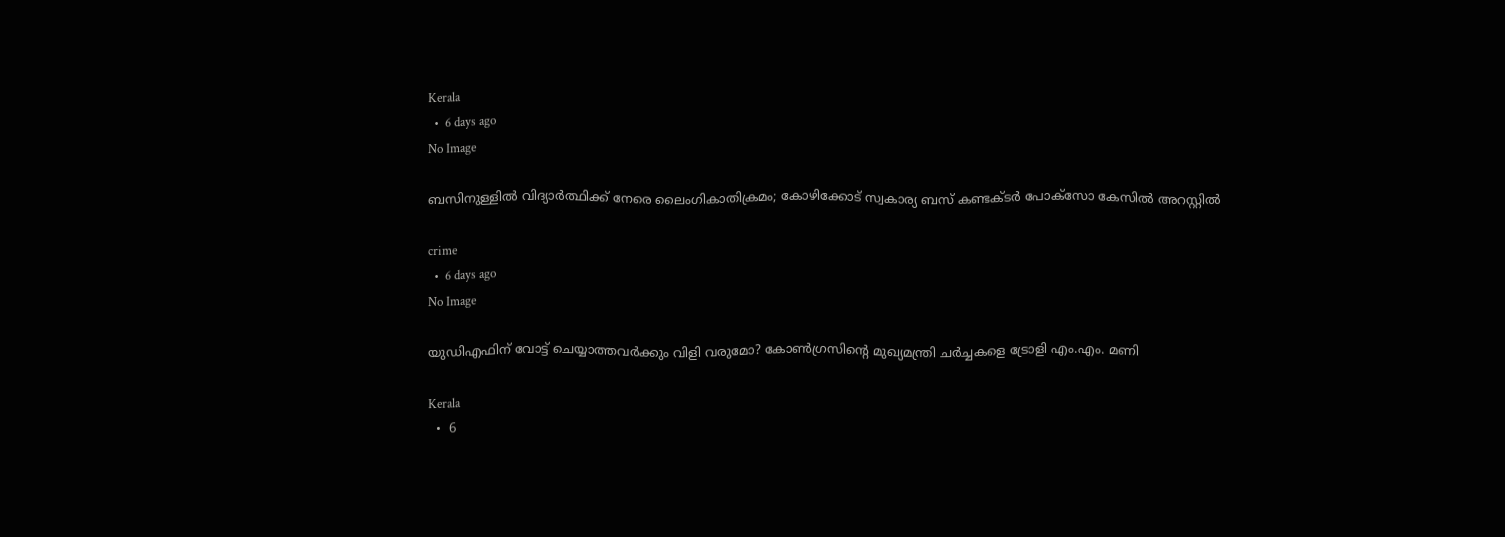Kerala
  •  6 days ago
No Image

ബസിനുള്ളിൽ വിദ്യാർത്ഥിക്ക് നേരെ ലൈംഗികാതിക്രമം; കോഴിക്കോട് സ്വകാര്യ ബസ് കണ്ടക്ടർ പോക്സോ കേസിൽ അറസ്റ്റിൽ

crime
  •  6 days ago
No Image

യുഡിഎഫിന് വോട്ട് ചെയ്യാത്തവർക്കും വിളി വരുമോ? കോൺഗ്രസിന്റെ മുഖ്യമന്ത്രി ചർച്ചകളെ ട്രോളി എം.എം. മണി

Kerala
  •  6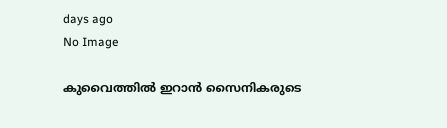days ago
No Image

കുവൈത്തിൽ ഇറാൻ സൈനികരുടെ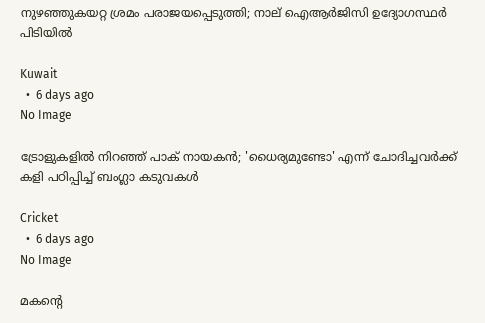നുഴഞ്ഞുകയറ്റ ശ്രമം പരാജയപ്പെടുത്തി; നാല് ഐആർജിസി ഉദ്യോഗസ്ഥർ പിടിയിൽ

Kuwait
  •  6 days ago
No Image

ട്രോളുകളിൽ നിറഞ്ഞ് പാക് നായകൻ; 'ധൈര്യമുണ്ടോ' എന്ന് ചോദിച്ചവർക്ക് കളി പഠിപ്പിച്ച് ബംഗ്ലാ കടുവകൾ

Cricket
  •  6 days ago
No Image

മകന്റെ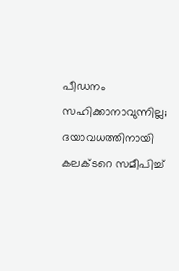പീഡനം സഹിക്കാനാവുന്നില്ല; ദയാവധത്തിനായി കലക്ടറെ സമീപിച്ച്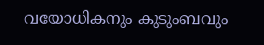വയോധികനും കുടുംബവും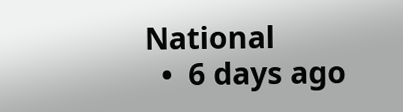National
  •  6 days ago